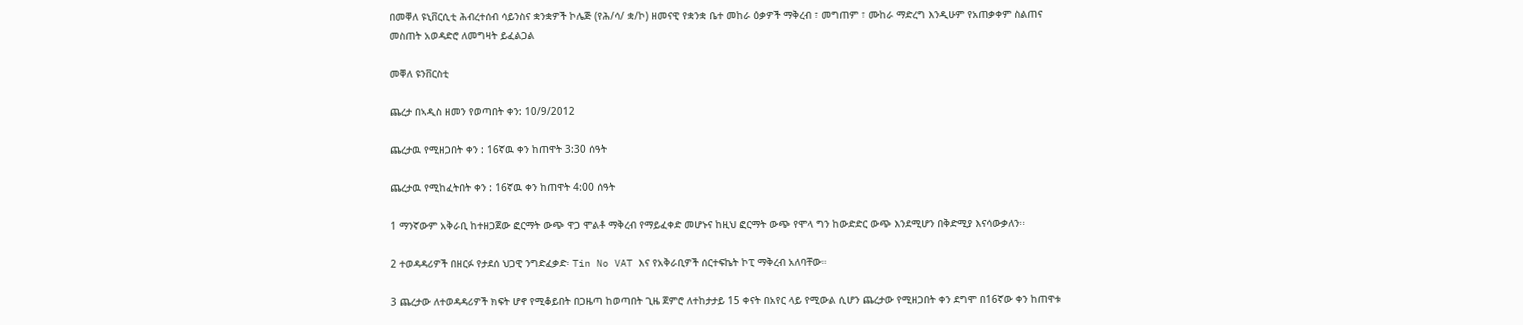በመቐለ ዩኒቨርሲቲ ሕብረተሰብ ሳይንስና ቋንቋዎች ኮሌጅ (የሕ/ሳ/ ቋ/ኮ) ዘመናዊ የቋንቋ ቤተ መከራ ዕቃዎች ማቅረብ ፣ መግጠም ፣ ሙከራ ማድረግ እንዲሁም የአጠቃቀም ስልጠና መስጠት አወዳድሮ ለመግዛት ይፈልጋል

መቐለ ዩንቨርስቲ

ጨረታ በኣዲስ ዘመን የወጣበት ቀን: 10/9/2012

ጨረታዉ የሚዘጋበት ቀን : 16ኛዉ ቀን ከጠዋት 3:30 ሰዓት

ጨረታዉ የሚከፈትበት ቀን : 16ኛዉ ቀን ከጠዋት 4:00 ሰዓት

1 ማንኛውም አቅራቢ ከተዘጋጀው ፎርማት ውጭ ዋጋ ሞልቶ ማቅረብ የማይፈቀድ መሆኑና ከዚህ ፎርማት ውጭ የሞላ ግን ከውድድር ውጭ እንደሚሆን በቅድሚያ እናሳውቃለን፡፡

2 ተወዳዳሪዎች በዘርፉ የታደሰ ህጋዊ ንግድፈቃድ፡ Tin No VAT እና የአቅራቢዎች ሰርተፍኬት ኮፒ ማቅረብ አለባቸው።

3 ጨረታው ለተወዳዳሪዎች ክፍት ሆኖ የሚቆይበት በጋዜጣ ከወጣበት ጊዜ ጀምሮ ለተከታታይ 15 ቀናት በአየር ላይ የሚውል ሲሆን ጨረታው የሚዘጋበት ቀን ደግሞ በ16ኛው ቀን ከጠዋቱ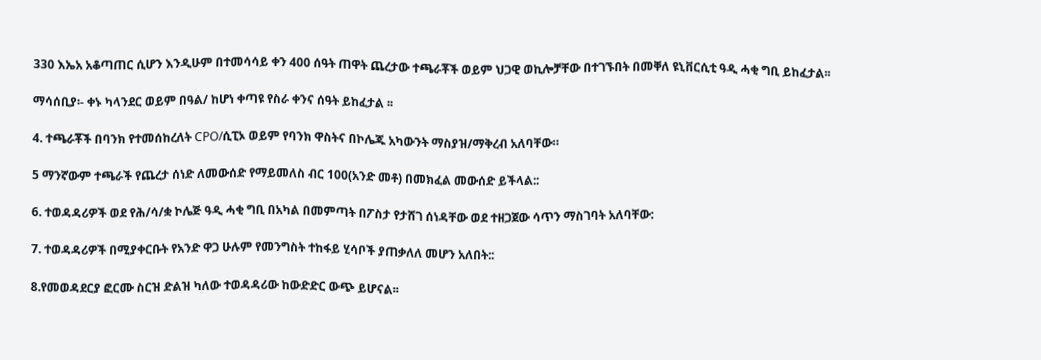330 እኤአ አቆጣጠር ሲሆን እንዲሁም በተመሳሳይ ቀን 400 ሰዓት ጠዋት ጨረታው ተጫራቾች ወይም ህጋዊ ወኪሎቻቸው በተገኙበት በመቐለ ዩኒቨርሲቲ ዓዲ ሓቂ ግቢ ይከፈታል፡፡

ማሳሰቢያ፡- ቀኑ ካላንደር ወይም በዓል/ ከሆነ ቀጣዩ የስራ ቀንና ሰዓት ይከፈታል ፡፡

4. ተጫራቾች በባንክ የተመሰከረለት CPO/ሲፒኦ ወይም የባንክ ዋስትና በኮሌጁ አካውንት ማስያዝ/ማቅረብ አለባቸው።

5 ማንኛውም ተጫራች የጨረታ ሰነድ ለመውሰድ የማይመለስ ብር 100(አንድ መቶ) በመክፈል መውሰድ ይችላል::

6. ተወዳዳሪዎች ወደ የሕ/ሳ/ቋ ኮሌጅ ዓዲ ሓቂ ግቢ በአካል በመምጣት በፖስታ የታሸገ ሰነዳቸው ወደ ተዘጋጀው ሳጥን ማስገባት አለባቸው:

7. ተወዳዳሪዎች በሚያቀርቡት የአንድ ዋጋ ሁሉም የመንግስት ተከፋይ ሂሳቦች ያጠቃለለ መሆን አለበት::

8.የመወዳደርያ ፎርሙ ስርዝ ድልዝ ካለው ተወዳዳሪው ከውድድር ውጭ ይሆናል፡፡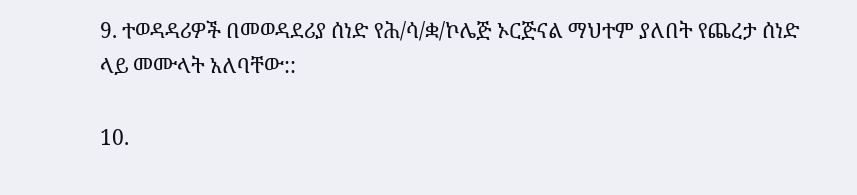9. ተወዳዳሪዎች በመወዳደሪያ ሰነድ የሕ/ሳ/ቋ/ኮሌጅ ኦርጅናል ማህተም ያለበት የጨረታ ሰነድ ላይ መሙላት አለባቸው::

10.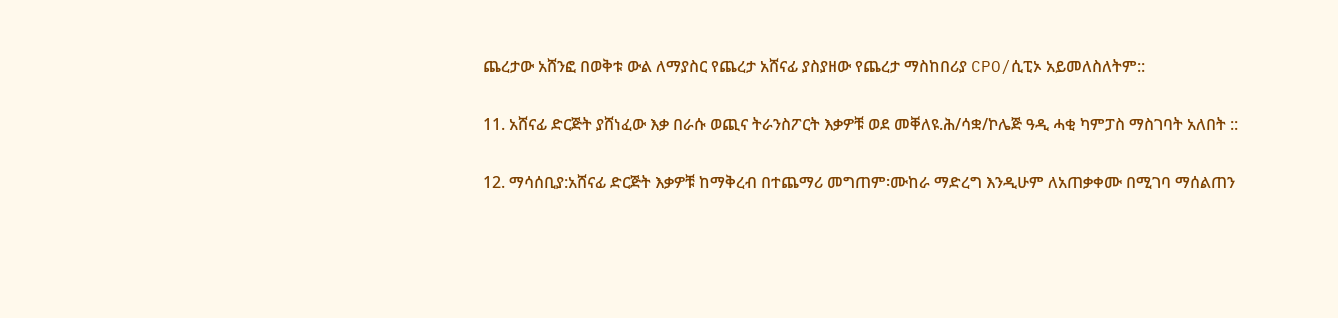ጨረታው አሸንፎ በወቅቱ ውል ለማያስር የጨረታ አሸናፊ ያስያዘው የጨረታ ማስከበሪያ CPO/ሲፒኦ አይመለስለትም::

11. አሸናፊ ድርጅት ያሸነፈው እቃ በራሱ ወጪና ትራንስፖርት እቃዎቹ ወደ መቐለዩ.ሕ/ሳቋ/ኮሌጅ ዓዲ ሓቂ ካምፓስ ማስገባት አለበት ::

12. ማሳሰቢያ:አሸናፊ ድርጅት እቃዎቹ ከማቅረብ በተጨማሪ መግጠም፡ሙከራ ማድረግ እንዲሁም ለአጠቃቀሙ በሚገባ ማሰልጠን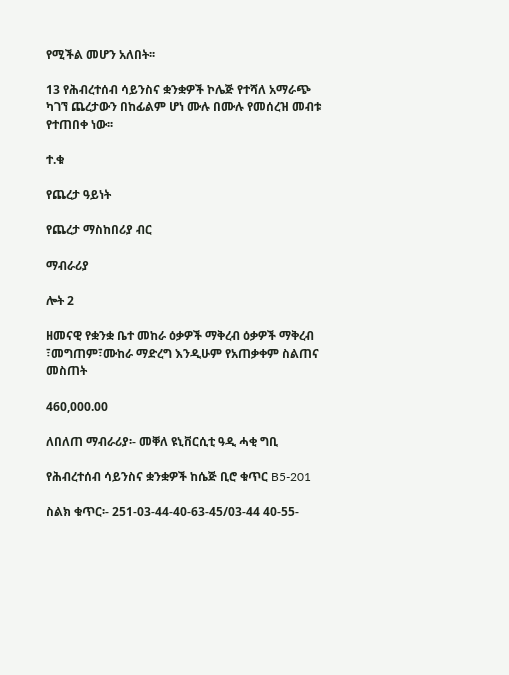የሚችል መሆን አለበት፡፡

13 የሕብረተሰብ ሳይንስና ቋንቋዎች ኮሌጅ የተሻለ አማራጭ ካገኘ ጨረታውን በከፊልም ሆነ ሙሉ በሙሉ የመሰረዝ መብቱ የተጠበቀ ነው፡፡

ተ.ቁ

የጨረታ ዓይነት

የጨረታ ማስከበሪያ ብር

ማብራሪያ

ሎት 2

ዘመናዊ የቋንቋ ቤተ መከራ ዕቃዎች ማቅረብ ዕቃዎች ማቅረብ ፣መግጠም፣ሙከራ ማድረግ እንዲሁም የአጠቃቀም ስልጠና መስጠት

460,000.00

ለበለጠ ማብራሪያ፡- መቐለ ዩኒቨርሲቲ ዓዲ ሓቂ ግቢ

የሕብረተሰብ ሳይንስና ቋንቋዎች ከሴጅ ቢሮ ቁጥር B5-201

ስልክ ቁጥር፡- 251-03-44-40-63-45/03-44 40-55-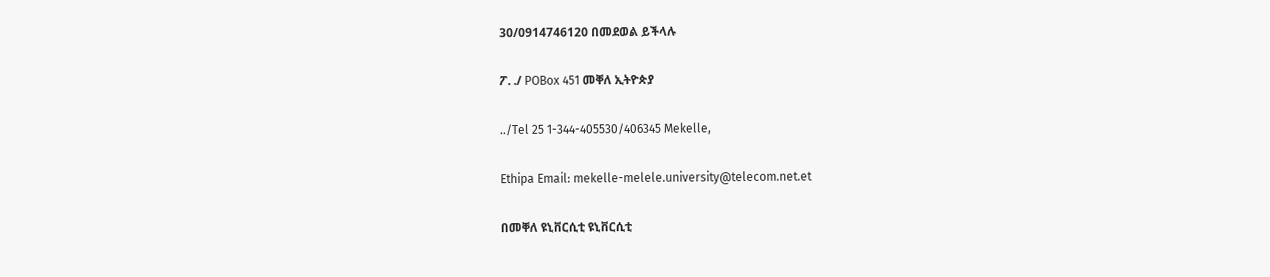30/0914746120 በመደወል ይችላሉ

ፖ. ./ POBox 451 መቐለ ኢትዮጵያ

../Tel 25 1-344-405530/406345 Mekelle,

Ethipa Email: mekelle-melele.university@telecom.net.et

በመቐለ ዩኒቨርሲቲ ዩኒቨርሲቲ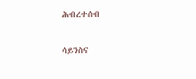ሕብረተሰብ

ሳይንስና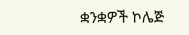ቋንቋዎች ኮሌጅ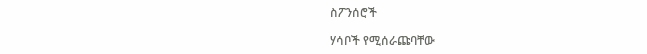ስፖንሰሮች

ሃሳቦች የሚሰራጩባቸው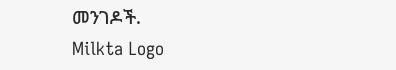መንገዶች.
Milkta Logo